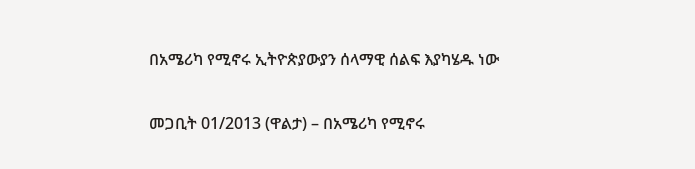በአሜሪካ የሚኖሩ ኢትዮጵያውያን ሰላማዊ ሰልፍ እያካሄዱ ነው

መጋቢት 01/2013 (ዋልታ) – በአሜሪካ የሚኖሩ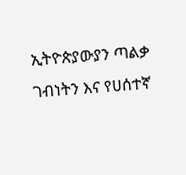ኢትዮጵያውያን ጣልቃ ገብነትን እና የሀሰተኛ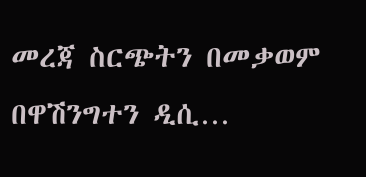መረጃ ስርጭትን በመቃወም በዋሽንግተን ዲሲ…